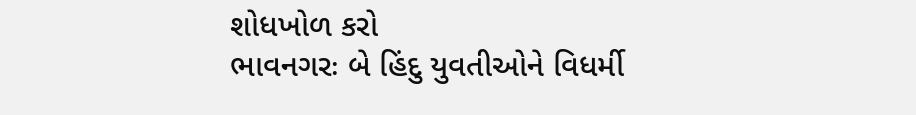શોધખોળ કરો
ભાવનગરઃ બે હિંદુ યુવતીઓને વિધર્મી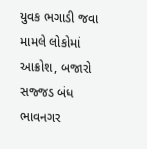યુવક ભગાડી જવા મામલે લોકોમાં આક્રોશ, બજારો સજ્જડ બંધ
ભાવનગર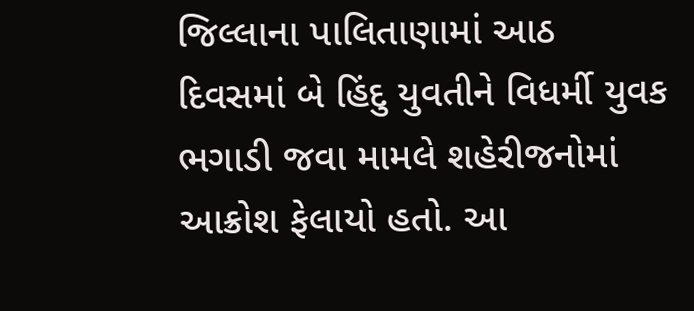જિલ્લાના પાલિતાણામાં આઠ દિવસમાં બે હિંદુ યુવતીને વિધર્મી યુવક ભગાડી જવા મામલે શહેરીજનોમાં આક્રોશ ફેલાયો હતો. આ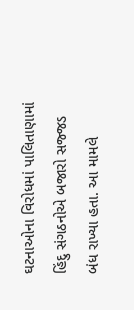ઘટનાઓના વિરોધમાં પાલિતાણામાં હિંદુ સંગઠનોએ બજારો સજ્જડ બંધ રાખ્યા હતા. આ મામલે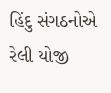હિંદુ સંગઠનોએ રેલી યોજી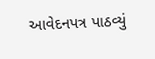આવેદનપત્ર પાઠવ્યું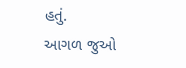હતું.
આગળ જુઓ